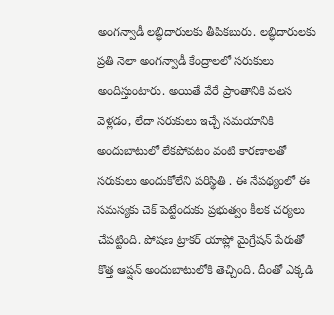అంగన్వాడీ లబ్ధిదారులకు తీపికబురు. లబ్ధిదారులకు ప్రతి నెలా అంగన్వాడీ కేంద్రాలలో సరుకులు అందిస్తుంటారు. అయితే వేరే ప్రాంతానికి వలస వెళ్లడం, లేదా సరుకులు ఇచ్చే సమయానికి అందుబాటులో లేకపోవటం వంటి కారణాలతో సరుకులు అందుకోలేని పరిస్థితి . ఈ నేపథ్యంలో ఈ సమస్యకు చెక్ పెట్టేందుకు ప్రభుత్వం కీలక చర్యలు చేపట్టింది. పోషణ ట్రాకర్ యాప్లో మైగ్రేషన్ పేరుతో కొత్త ఆప్షన్ అందుబాటులోకి తెచ్చింది. దీంతో ఎక్కడి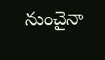నుంచైనా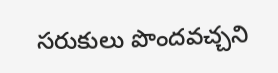సరుకులు పొందవచ్చని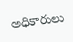అధికారులు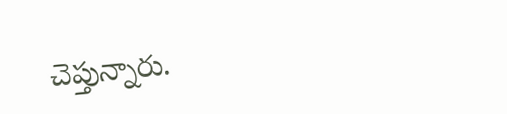చెప్తున్నారు.